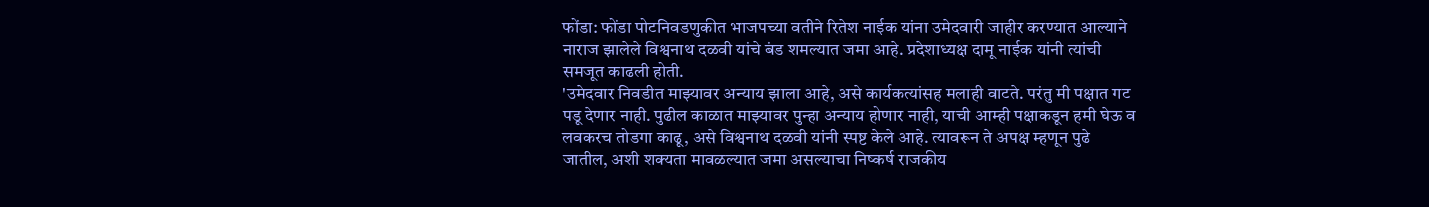फोंडा: फोंडा पोटनिवडणुकीत भाजपच्या वतीने रितेश नाईक यांना उमेदवारी जाहीर करण्यात आल्याने नाराज झालेले विश्वनाथ दळवी यांचे बंड शमल्यात जमा आहे. प्रदेशाध्यक्ष दामू नाईक यांनी त्यांची समजूत काढली होती.
'उमेदवार निवडीत माझ्यावर अन्याय झाला आहे, असे कार्यकत्यांसह मलाही वाटते. परंतु मी पक्षात गट पडू देणार नाही. पुढील काळात माझ्यावर पुन्हा अन्याय होणार नाही, याची आम्ही पक्षाकडून हमी घेऊ व लवकरच तोडगा काढू, असे विश्वनाथ दळवी यांनी स्पष्ट केले आहे. त्यावरून ते अपक्ष म्हणून पुढे जातील, अशी शक्यता मावळल्यात जमा असल्याचा निष्कर्ष राजकीय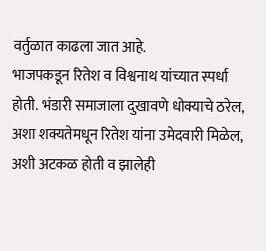वर्तुळात काढला जात आहे.
भाजपकडून रितेश व विश्वनाथ यांच्यात स्पर्धा होती. भंडारी समाजाला दुखावणे धोक्याचे ठरेल, अशा शक्यतेमधून रितेश यांना उमेदवारी मिळेल, अशी अटकळ होती व झालेही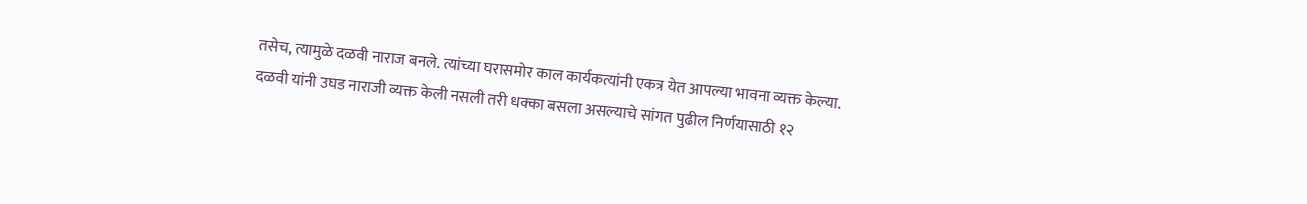तसेच, त्यामुळे दळवी नाराज बनले. त्यांच्या घरासमोर काल कार्यकत्यांनी एकत्र येत आपल्या भावना व्यक्त केल्या.
दळवी यांनी उघड नाराजी व्यक्त केली नसली तरी धक्का बसला असल्याचे सांगत पुढील निर्णयासाठी १२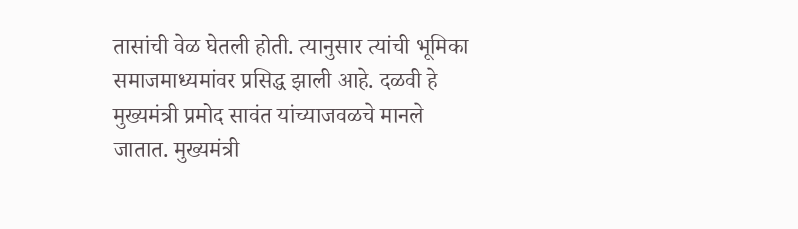तासांची वेळ घेतली होती. त्यानुसार त्यांची भूमिका समाजमाध्यमांवर प्रसिद्ध झाली आहे. दळवी हे मुख्यमंत्री प्रमोद सावंत यांच्याजवळचे मानले जातात. मुख्यमंत्री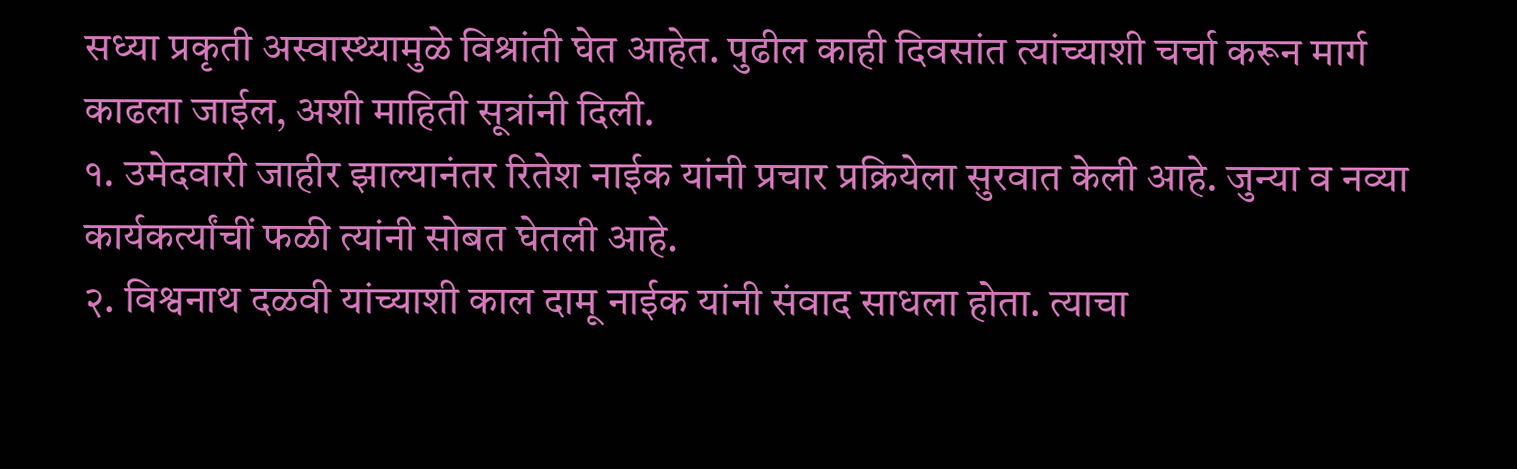सध्या प्रकृती अस्वास्थ्यामुळे विश्रांती घेत आहेत. पुढील काही दिवसांत त्यांच्याशी चर्चा करून मार्ग काढला जाईल, अशी माहिती सूत्रांनी दिली.
१. उमेदवारी जाहीर झाल्यानंतर रितेश नाईक यांनी प्रचार प्रक्रियेला सुरवात केली आहे. जुन्या व नव्या कार्यकर्त्यांचीं फळी त्यांनी सोबत घेतली आहे.
२. विश्वनाथ दळवी यांच्याशी काल दामू नाईक यांनी संवाद साधला होता. त्याचा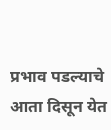प्रभाव पडल्याचे आता दिसून येत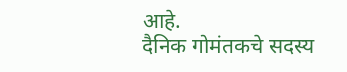आहे.
दैनिक गोमंतकचे सदस्य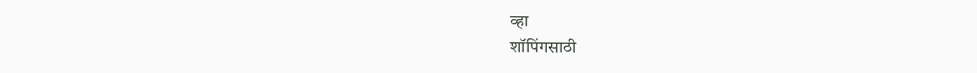व्हा
शॉपिंगसाठी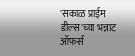'सकाळ प्राईम डील्स'च्या भन्नाट ऑफर्स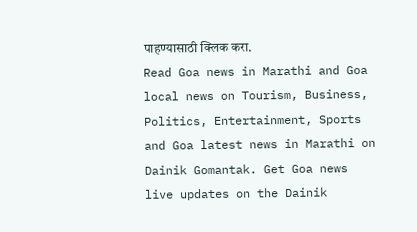पाहण्यासाठी क्लिक करा.
Read Goa news in Marathi and Goa local news on Tourism, Business, Politics, Entertainment, Sports and Goa latest news in Marathi on Dainik Gomantak. Get Goa news live updates on the Dainik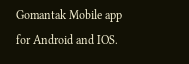Gomantak Mobile app for Android and IOS.